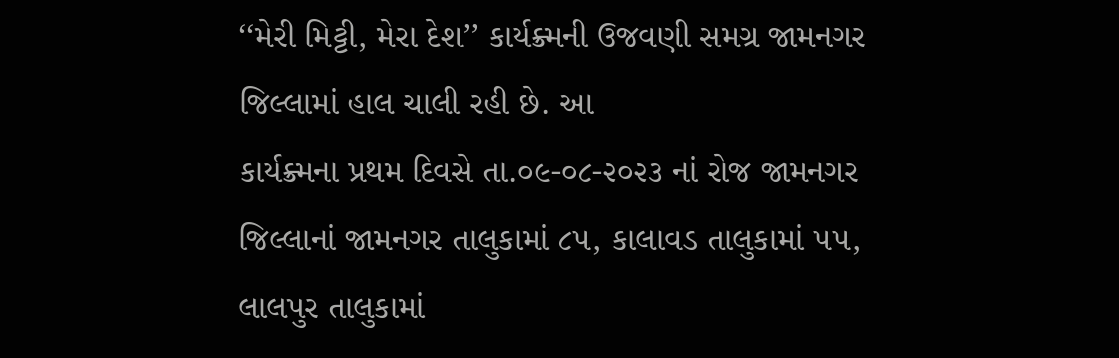‘‘મેરી મિટ્ટી, મેરા દેશ’’ કાર્યક્ર્મની ઉજવણી સમગ્ર જામનગર જિલ્લામાં હાલ ચાલી રહી છે. આ
કાર્યક્ર્મના પ્રથમ દિવસે તા.૦૯-૦૮-૨૦૨૩ નાં રોજ જામનગર જિલ્લાનાં જામનગર તાલુકામાં ૮૫, કાલાવડ તાલુકામાં ૫૫,
લાલપુર તાલુકામાં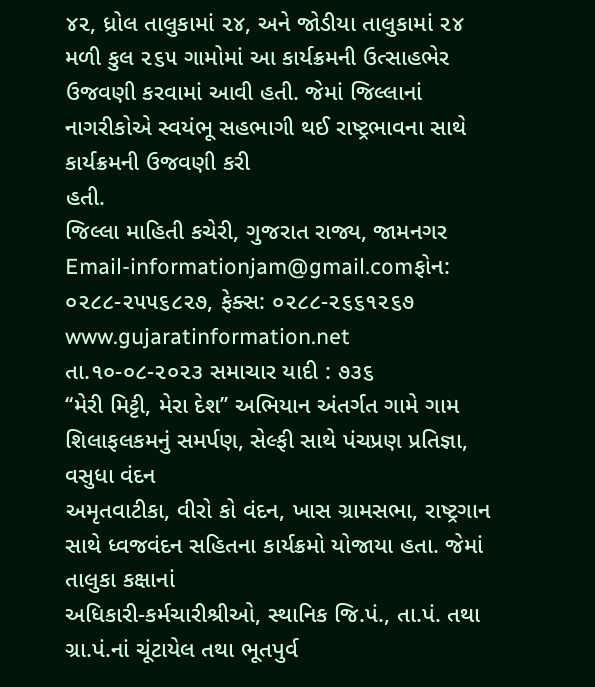૪૨, ધ્રોલ તાલુકામાં ૨૪, અને જોડીયા તાલુકામાં ૨૪ મળી કુલ ૨૬૫ ગામોમાં આ કાર્યક્રમની ઉત્સાહભેર
ઉજવણી કરવામાં આવી હતી. જેમાં જિલ્લાનાં નાગરીકોએ સ્વયંભૂ સહભાગી થઈ રાષ્ટ્રભાવના સાથે કાર્યક્રમની ઉજવણી કરી
હતી.
જિલ્લા માહિતી કચેરી, ગુજરાત રાજ્ય, જામનગર
Email-informationjam@gmail.comફોન: ૦૨૮૮-૨૫૫૬૮૨૭, ફેક્સ: ૦૨૮૮-૨૬૬૧૨૬૭
www.gujaratinformation.net
તા.૧૦-૦૮-૨૦૨૩ સમાચાર યાદી : ૭૩૬
‘‘મેરી મિટ્ટી, મેરા દેશ’’ અભિયાન અંતર્ગત ગામે ગામ શિલાફલકમનું સમર્પણ, સેલ્ફી સાથે પંચપ્રણ પ્રતિજ્ઞા, વસુધા વંદન
અમૃતવાટીકા, વીરો કો વંદન, ખાસ ગ્રામસભા, રાષ્ટ્રગાન સાથે ધ્વજવંદન સહિતના કાર્યક્રમો યોજાયા હતા. જેમાં તાલુકા કક્ષાનાં
અધિકારી-કર્મચારીશ્રીઓ, સ્થાનિક જિ.પં., તા.પં. તથા ગ્રા.પં.નાં ચૂંટાયેલ તથા ભૂતપુર્વ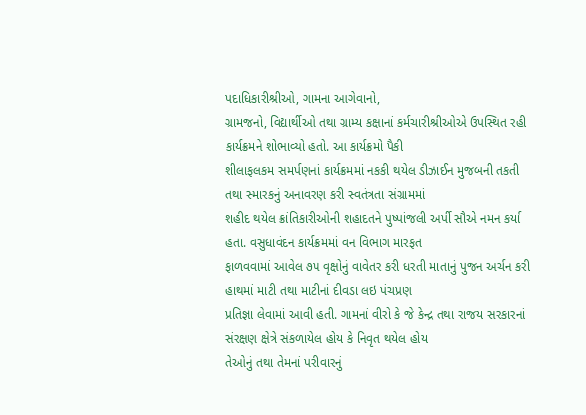પદાધિકારીશ્રીઓ, ગામના આગેવાનો,
ગ્રામજનો, વિદ્યાર્થીઓ તથા ગ્રામ્ય કક્ષાનાં કર્મચારીશ્રીઓએ ઉપસ્થિત રહી કાર્યક્રમને શોભાવ્યો હતો. આ કાર્યક્રમો પૈકી
શીલાફલકમ સમર્પણનાં કાર્યક્રમમાં નકકી થયેલ ડીઝાઈન મુજબની તકતી તથા સ્મારકનું અનાવરણ કરી સ્વતંત્રતા સંગ્રામમાં
શહીદ થયેલ ક્રાંતિકારીઓની શહાદતને પુષ્પાંજલી અર્પી સૌએ નમન કર્યા હતા. વસુધાવંદન કાર્યક્રમમાં વન વિભાગ મારફત
ફાળવવામાં આવેલ ૭૫ વૃક્ષોનું વાવેતર કરી ધરતી માતાનું પુજન અર્ચન કરી હાથમાં માટી તથા માટીનાં દીવડા લઇ પંચપ્રણ
પ્રતિજ્ઞા લેવામાં આવી હતી. ગામનાં વીરો કે જે કેન્દ્ર તથા રાજય સરકારનાં સંરક્ષણ ક્ષેત્રે સંકળાયેલ હોય કે નિવૃત થયેલ હોય
તેઓનું તથા તેમનાં પરીવારનું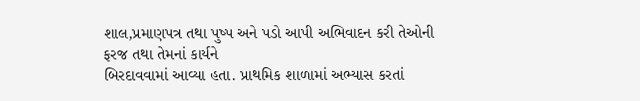શાલ,પ્રમાણપત્ર તથા પુષ્પ અને પડો આપી અભિવાદન કરી તેઓની ફરજ તથા તેમનાં કાર્યને
બિરદાવવામાં આવ્યા હતા. પ્રાથમિક શાળામાં અભ્યાસ કરતાં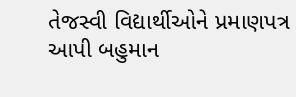તેજસ્વી વિદ્યાર્થીઓને પ્રમાણપત્ર આપી બહુમાન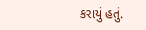કરાયું હતું.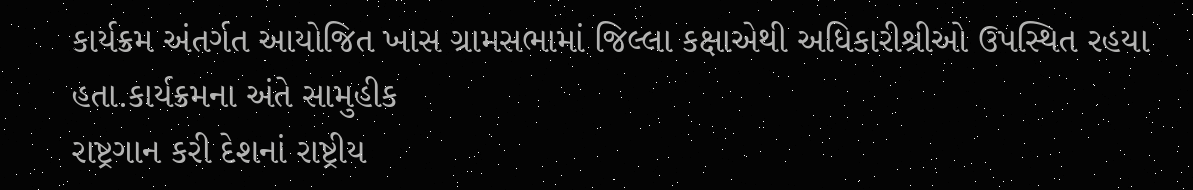કાર્યક્રમ અંતર્ગત આયોજિત ખાસ ગ્રામસભામાં જિલ્લા કક્ષાએથી અધિકારીશ્રીઓ ઉપસ્થિત રહયા હતા.કાર્યક્રમના અંતે સામુહીક
રાષ્ટ્રગાન કરી દેશનાં રાષ્ટ્રીય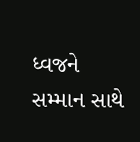ધ્વજને સમ્માન સાથે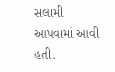સલામી આપવામાં આવી હતી.